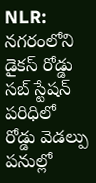NLR: నగరంలోని డైకస్ రోడ్డు సబ్ స్టేషన్ పరిధిలో రోడ్డు వెడల్పు పనుల్లో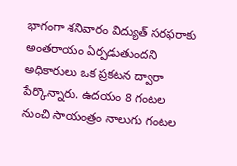భాగంగా శనివారం విద్యుత్ సరఫరాకు అంతరాయం ఏర్పడుతుందని అధికారులు ఒక ప్రకటన ద్వారా పేర్కొన్నారు. ఉదయం 8 గంటల నుంచి సాయంత్రం నాలుగు గంటల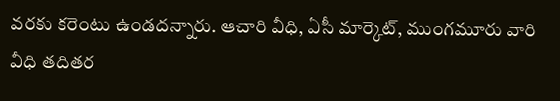వరకు కరెంటు ఉండదన్నారు. ఆచారి వీధి, ఏసీ మార్కెట్, ముంగమూరు వారి వీధి తదితర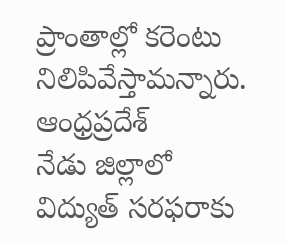ప్రాంతాల్లో కరెంటు నిలిపివేస్తామన్నారు.
ఆంధ్రప్రదేశ్
నేడు జిల్లాలో విద్యుత్ సరఫరాకు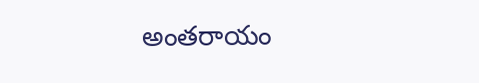అంతరాయం